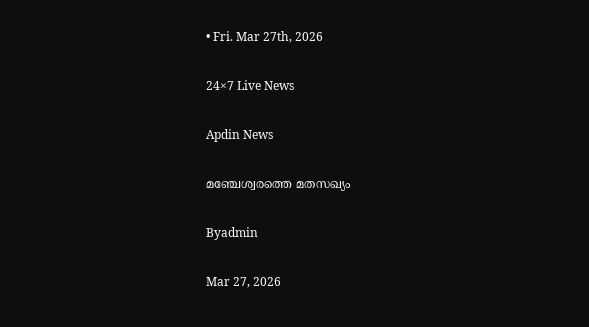• Fri. Mar 27th, 2026

24×7 Live News

Apdin News

മഞ്ചേശ്വരത്തെ മതസഖ്യം

Byadmin

Mar 27, 2026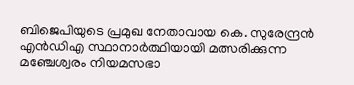ബിജെപിയുടെ പ്രമുഖ നേതാവായ കെ. സുരേന്ദ്രന്‍ എന്‍ഡിഎ സ്ഥാനാര്‍ത്ഥിയായി മത്സരിക്കുന്ന മഞ്ചേശ്വരം നിയമസഭാ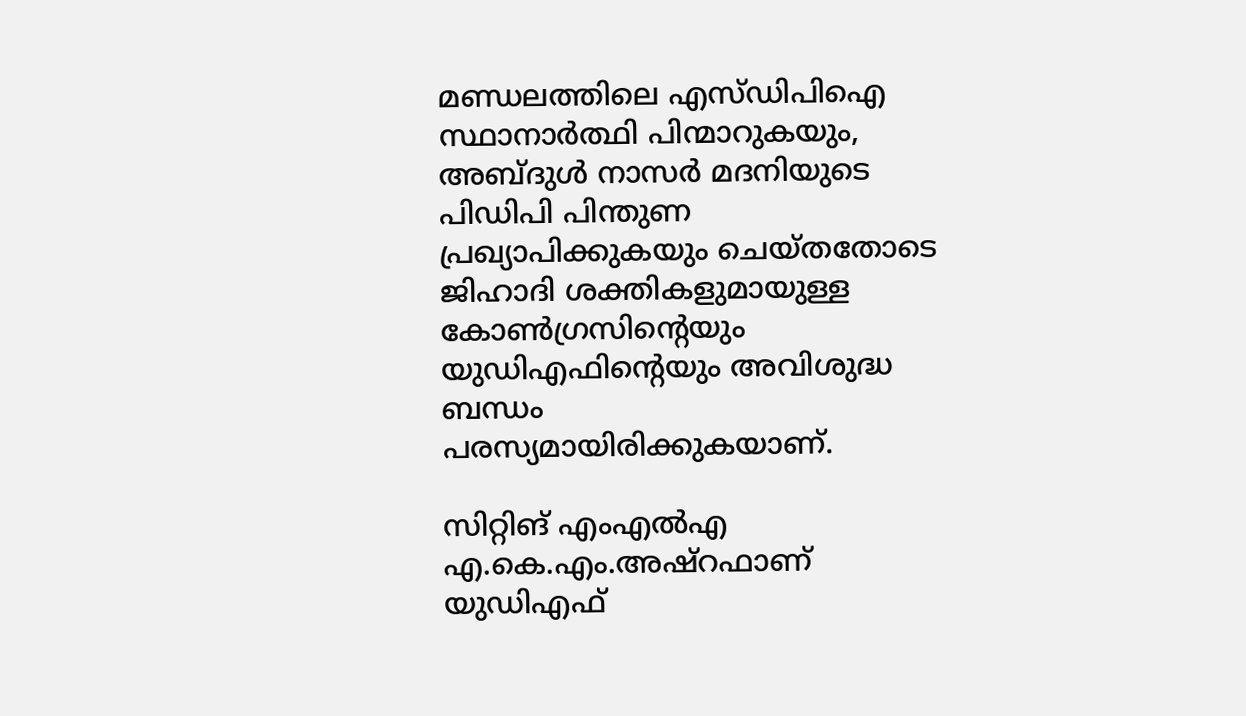മണ്ഡലത്തിലെ എസ്ഡിപിഐ സ്ഥാനാര്‍ത്ഥി പിന്മാറുകയും, അബ്ദുള്‍ നാസര്‍ മദനിയുടെ പിഡിപി പിന്തുണ പ്രഖ്യാപിക്കുകയും ചെയ്തതോടെ ജിഹാദി ശക്തികളുമായുള്ള കോണ്‍ഗ്രസിന്റെയും യുഡിഎഫിന്റെയും അവിശുദ്ധ ബന്ധം പരസ്യമായിരിക്കുകയാണ്.

സിറ്റിങ് എംഎല്‍എ എ.കെ.എം.അഷ്‌റഫാണ് യുഡിഎഫ്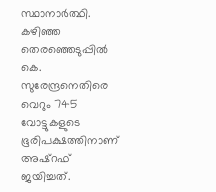സ്ഥാനാര്‍ത്ഥി. കഴിഞ്ഞ തെരഞ്ഞെടുപ്പില്‍ കെ. സുരേന്ദ്രനെതിരെ വെറും 745 വോട്ടുകളുടെ ഭൂരിപക്ഷത്തിനാണ് അഷ്‌റഫ് ജയിച്ചത്.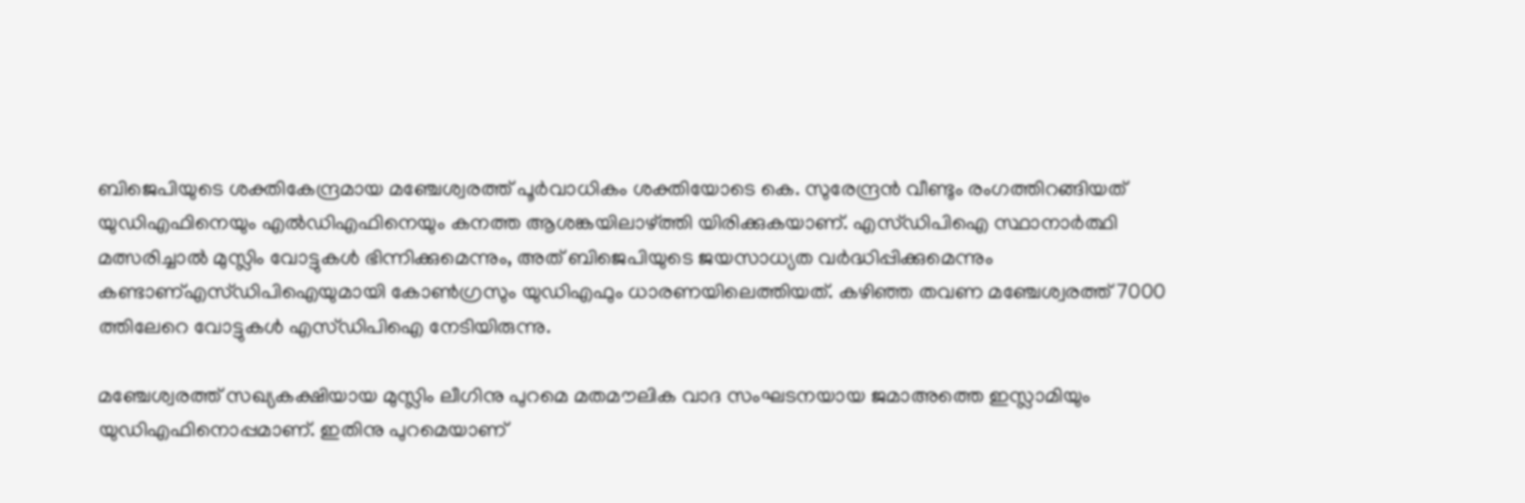ബിജെപിയുടെ ശക്തികേന്ദ്രമായ മഞ്ചേശ്വരത്ത് പൂര്‍വാധികം ശക്തിയോടെ കെ. സുരേന്ദ്രന്‍ വീണ്ടും രംഗത്തിറങ്ങിയത് യുഡിഎഫിനെയും എല്‍ഡിഎഫിനെയും കനത്ത ആശങ്കയിലാഴ്‌ത്തി യിരിക്കുകയാണ്. എസ്ഡിപിഐ സ്ഥാനാര്‍ത്ഥി മത്സരിച്ചാല്‍ മുസ്ലിം വോട്ടുകള്‍ ഭിന്നിക്കുമെന്നും, അത് ബിജെപിയുടെ ജയസാധ്യത വര്‍ദ്ധിപ്പിക്കുമെന്നും കണ്ടാണ്എസ്ഡിപിഐയുമായി കോണ്‍ഗ്രസും യുഡിഎഫും ധാരണയിലെത്തിയത്. കഴിഞ്ഞ തവണ മഞ്ചേശ്വരത്ത് 7000 ത്തിലേറെ വോട്ടുകള്‍ എസ്ഡിപിഐ നേടിയിരുന്നു.

മഞ്ചേശ്വരത്ത് സഖ്യകക്ഷിയായ മുസ്ലിം ലീഗിനു പുറമെ മതമൗലിക വാദ സംഘടനയായ ജമാഅത്തെ ഇസ്ലാമിയും യുഡിഎഫിനൊപ്പമാണ്. ഇതിനു പുറമെയാണ്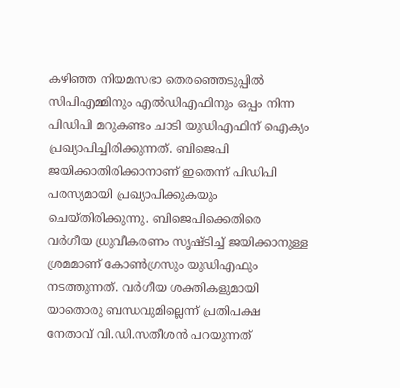കഴിഞ്ഞ നിയമസഭാ തെരഞ്ഞെടുപ്പില്‍ സിപിഎമ്മിനും എല്‍ഡിഎഫിനും ഒപ്പം നിന്ന പിഡിപി മറുകണ്ടം ചാടി യുഡിഎഫിന് ഐക്യം പ്രഖ്യാപിച്ചിരിക്കുന്നത്. ബിജെപി ജയിക്കാതിരിക്കാനാണ് ഇതെന്ന് പിഡിപി പരസ്യമായി പ്രഖ്യാപിക്കുകയും ചെയ്തിരിക്കുന്നു. ബിജെപിക്കെതിരെ വര്‍ഗീയ ധ്രുവീകരണം സൃഷ്ടിച്ച് ജയിക്കാനുള്ള ശ്രമമാണ് കോണ്‍ഗ്രസും യുഡിഎഫും നടത്തുന്നത്. വര്‍ഗീയ ശക്തികളുമായി യാതൊരു ബന്ധവുമില്ലെന്ന് പ്രതിപക്ഷ നേതാവ് വി.ഡി.സതീശന്‍ പറയുന്നത്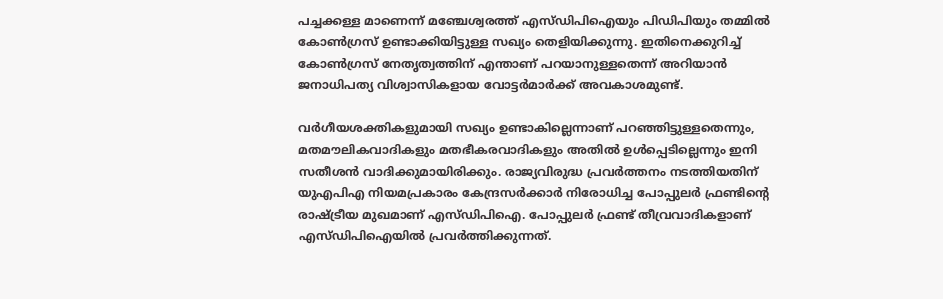പച്ചക്കള്ള മാണെന്ന് മഞ്ചേശ്വരത്ത് എസ്ഡിപിഐയും പിഡിപിയും തമ്മില്‍ കോണ്‍ഗ്രസ് ഉണ്ടാക്കിയിട്ടുള്ള സഖ്യം തെളിയിക്കുന്നു. ഇതിനെക്കുറിച്ച് കോണ്‍ഗ്രസ് നേതൃത്വത്തിന് എന്താണ് പറയാനുള്ളതെന്ന് അറിയാന്‍ ജനാധിപത്യ വിശ്വാസികളായ വോട്ടര്‍മാര്‍ക്ക് അവകാശമുണ്ട്.

വര്‍ഗീയശക്തികളുമായി സഖ്യം ഉണ്ടാകില്ലെന്നാണ് പറഞ്ഞിട്ടുള്ളതെന്നും, മതമൗലികവാദികളും മതഭീകരവാദികളും അതില്‍ ഉള്‍പ്പെടില്ലെന്നും ഇനി സതീശന്‍ വാദിക്കുമായിരിക്കും. രാജ്യവിരുദ്ധ പ്രവര്‍ത്തനം നടത്തിയതിന് യുഎപിഎ നിയമപ്രകാരം കേന്ദ്രസര്‍ക്കാര്‍ നിരോധിച്ച പോപ്പുലര്‍ ഫ്രണ്ടിന്റെ രാഷ്‌ട്രീയ മുഖമാണ് എസ്ഡിപിഐ. പോപ്പുലര്‍ ഫ്രണ്ട് തീവ്രവാദികളാണ് എസ്ഡിപിഐയില്‍ പ്രവര്‍ത്തിക്കുന്നത്.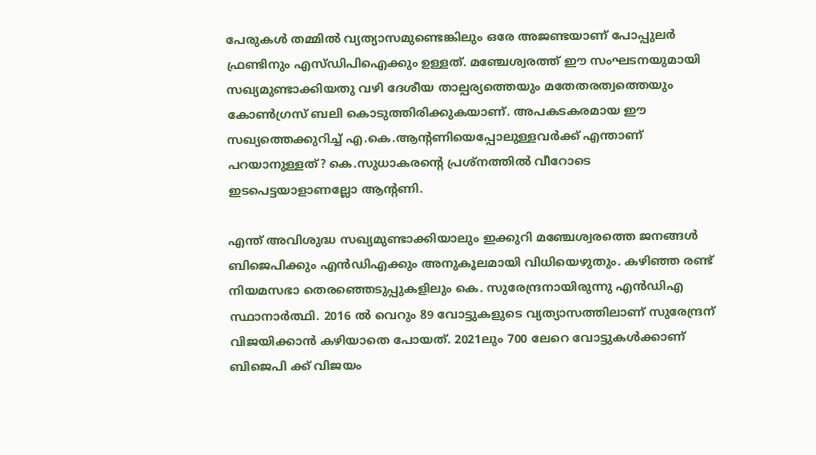പേരുകള്‍ തമ്മില്‍ വ്യത്യാസമുണ്ടെങ്കിലും ഒരേ അജണ്ടയാണ് പോപ്പുലര്‍ ഫ്രണ്ടിനും എസ്ഡിപിഐക്കും ഉള്ളത്. മഞ്ചേശ്വരത്ത് ഈ സംഘടനയുമായി സഖ്യമുണ്ടാക്കിയതു വഴി ദേശീയ താല്പര്യത്തെയും മതേതരത്വത്തെയും കോണ്‍ഗ്രസ് ബലി കൊടുത്തിരിക്കുകയാണ്. അപകടകരമായ ഈ സഖ്യത്തെക്കുറിച്ച് എ.കെ.ആന്റണിയെപ്പോലുള്ളവര്‍ക്ക് എന്താണ് പറയാനുള്ളത്? കെ.സുധാകരന്റെ പ്രശ്‌നത്തില്‍ വീറോടെ ഇടപെട്ടയാളാണല്ലോ ആന്റണി.

എന്ത് അവിശുദ്ധ സഖ്യമുണ്ടാക്കിയാലും ഇക്കുറി മഞ്ചേശ്വരത്തെ ജനങ്ങള്‍ ബിജെപിക്കും എന്‍ഡിഎക്കും അനുകൂലമായി വിധിയെഴുതും. കഴിഞ്ഞ രണ്ട് നിയമസഭാ തെരഞ്ഞെടുപ്പുകളിലും കെ. സുരേന്ദ്രനായിരുന്നു എന്‍ഡിഎ സ്ഥാനാര്‍ത്ഥി. 2016 ല്‍ വെറും 89 വോട്ടുകളുടെ വ്യത്യാസത്തിലാണ് സുരേന്ദ്രന് വിജയിക്കാന്‍ കഴിയാതെ പോയത്. 2021ലും 700 ലേറെ വോട്ടുകള്‍ക്കാണ് ബിജെപി ക്ക് വിജയം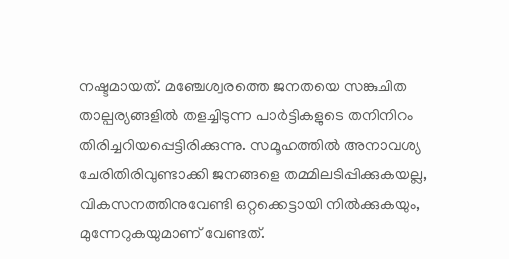നഷ്ടമായത്. മഞ്ചേശ്വരത്തെ ജനതയെ സങ്കുചിത താല്പര്യങ്ങളില്‍ തളച്ചിടുന്ന പാര്‍ട്ടികളുടെ തനിനിറം തിരിച്ചറിയപ്പെട്ടിരിക്കുന്നു. സമൂഹത്തില്‍ അനാവശ്യ ചേരിതിരിവുണ്ടാക്കി ജനങ്ങളെ തമ്മിലടിപ്പിക്കുകയല്ല, വികസനത്തിനുവേണ്ടി ഒറ്റക്കെട്ടായി നില്‍ക്കുകയും, മുന്നേറുകയുമാണ് വേണ്ടത്.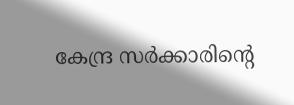കേന്ദ്ര സര്‍ക്കാരിന്റെ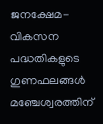ജനക്ഷേമ-വികസന പദ്ധതികളുടെ ഗുണഫലങ്ങള്‍ മഞ്ചേശ്വരത്തിന്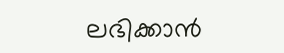ലഭിക്കാന്‍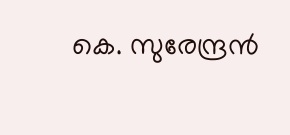കെ. സുരേന്ദ്രന്‍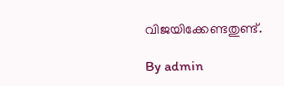വിജയിക്കേണ്ടതുണ്ട്.

By admin